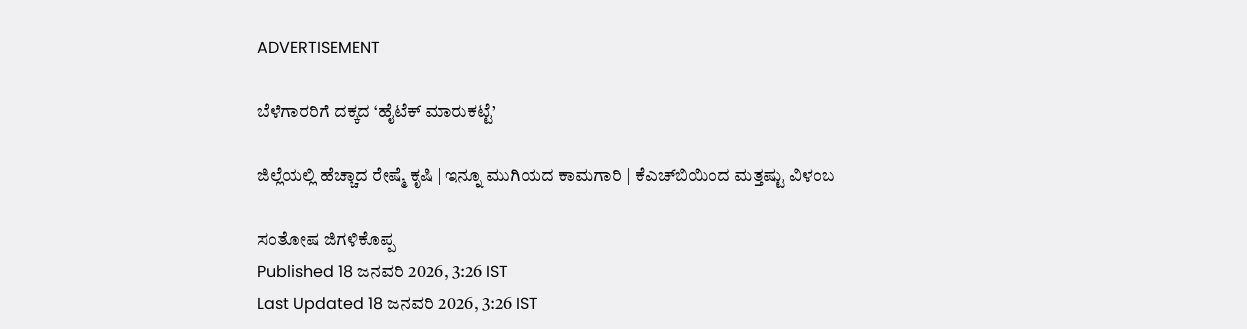ADVERTISEMENT

ಬೆಳೆಗಾರರಿಗೆ ದಕ್ಕದ ‘ಹೈಟೆಕ್ ಮಾರುಕಟ್ಟೆ’

ಜಿಲ್ಲೆಯಲ್ಲಿ ಹೆಚ್ಚಾದ ರೇಷ್ಮೆ ಕೃಷಿ | ಇನ್ನೂ ಮುಗಿಯದ ಕಾಮಗಾರಿ | ಕೆಎಚ್‌ಬಿಯಿಂದ ಮತ್ತಷ್ಟು ವಿಳಂಬ

ಸಂತೋಷ ಜಿಗಳಿಕೊಪ್ಪ
Published 18 ಜನವರಿ 2026, 3:26 IST
Last Updated 18 ಜನವರಿ 2026, 3:26 IST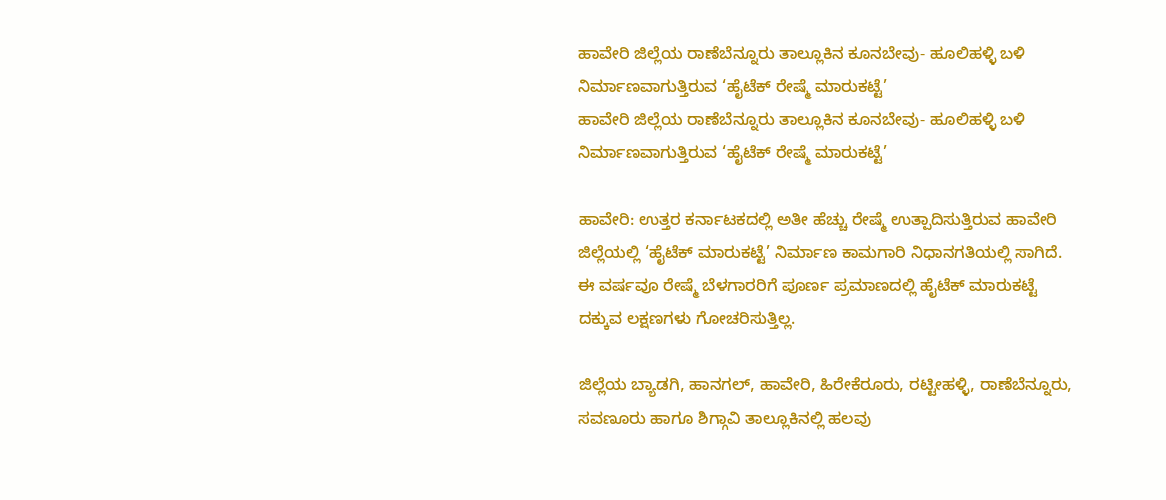ಹಾವೇರಿ ಜಿಲ್ಲೆಯ ರಾಣೆಬೆನ್ನೂರು ತಾಲ್ಲೂಕಿನ ಕೂನಬೇವು- ಹೂಲಿಹಳ್ಳಿ ಬಳಿ ನಿರ್ಮಾಣವಾಗುತ್ತಿರುವ ‘ಹೈಟೆಕ್‌ ರೇಷ್ಮೆ ಮಾರುಕಟ್ಟೆ’
ಹಾವೇರಿ ಜಿಲ್ಲೆಯ ರಾಣೆಬೆನ್ನೂರು ತಾಲ್ಲೂಕಿನ ಕೂನಬೇವು- ಹೂಲಿಹಳ್ಳಿ ಬಳಿ ನಿರ್ಮಾಣವಾಗುತ್ತಿರುವ ‘ಹೈಟೆಕ್‌ ರೇಷ್ಮೆ ಮಾರುಕಟ್ಟೆ’

ಹಾವೇರಿ: ಉತ್ತರ ಕರ್ನಾಟಕದಲ್ಲಿ ಅತೀ ಹೆಚ್ಚು ರೇಷ್ಮೆ ಉತ್ಪಾದಿಸುತ್ತಿರುವ ಹಾವೇರಿ ಜಿಲ್ಲೆಯಲ್ಲಿ ‘ಹೈಟೆಕ್ ಮಾರುಕಟ್ಟೆ’ ನಿರ್ಮಾಣ ಕಾಮಗಾರಿ ನಿಧಾನಗತಿಯಲ್ಲಿ ಸಾಗಿದೆ. ಈ ವರ್ಷವೂ ರೇಷ್ಮೆ ಬೆಳಗಾರರಿಗೆ ಪೂರ್ಣ ಪ್ರಮಾಣದಲ್ಲಿ ಹೈಟೆಕ್ ಮಾರುಕಟ್ಟೆ ದಕ್ಕುವ ಲಕ್ಷಣಗಳು ಗೋಚರಿಸುತ್ತಿಲ್ಲ.

ಜಿಲ್ಲೆಯ ಬ್ಯಾಡಗಿ, ಹಾನಗಲ್‌, ಹಾವೇರಿ, ಹಿರೇಕೆರೂರು, ರಟ್ಟೀಹಳ್ಳಿ, ರಾಣೆಬೆನ್ನೂರು, ಸವಣೂರು ಹಾಗೂ ಶಿಗ್ಗಾವಿ ತಾಲ್ಲೂಕಿನಲ್ಲಿ ಹಲವು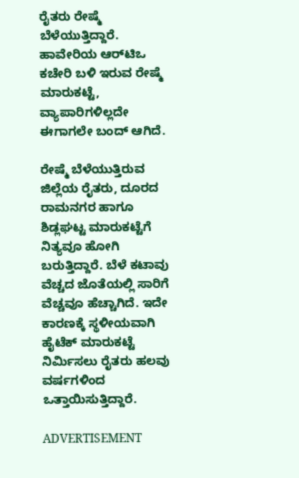ರೈತರು ರೇಷ್ಮೆ ಬೆಳೆಯುತ್ತಿದ್ದಾರೆ. ಹಾವೇರಿಯ ಆರ್‌ಟಿಒ ಕಚೇರಿ ಬಳಿ ಇರುವ ರೇಷ್ಮೆ ಮಾರುಕಟ್ಟೆ, ವ್ಯಾಪಾರಿಗಳಿಲ್ಲದೇ ಈಗಾಗಲೇ ಬಂದ್ ಆಗಿದೆ.

ರೇಷ್ಮೆ ಬೆಳೆಯುತ್ತಿರುವ ಜಿಲ್ಲೆಯ ರೈತರು, ದೂರದ ರಾಮನಗರ ಹಾಗೂ ಶಿಡ್ಲಘಟ್ಟ ಮಾರುಕಟ್ಟೆಗೆ ನಿತ್ಯವೂ ಹೋಗಿ ಬರುತ್ತಿದ್ದಾರೆ. ಬೆಳೆ ಕಟಾವು ವೆಚ್ಚದ ಜೊತೆಯಲ್ಲಿ ಸಾರಿಗೆ ವೆಚ್ಚವೂ ಹೆಚ್ಚಾಗಿದೆ. ಇದೇ ಕಾರಣಕ್ಕೆ ಸ್ಥಳೀಯವಾಗಿ ಹೈಟೆಕ್ ಮಾರುಕಟ್ಟೆ ನಿರ್ಮಿಸಲು ರೈತರು ಹಲವು ವರ್ಷಗಳಿಂದ ಒತ್ತಾಯಿಸುತ್ತಿದ್ದಾರೆ.

ADVERTISEMENT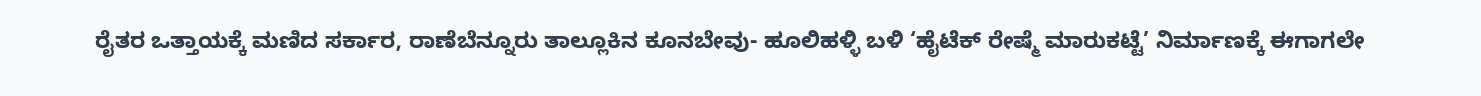ರೈತರ ಒತ್ತಾಯಕ್ಕೆ ಮಣಿದ ಸರ್ಕಾರ, ರಾಣೆಬೆನ್ನೂರು ತಾಲ್ಲೂಕಿನ ಕೂನಬೇವು- ಹೂಲಿಹಳ್ಳಿ ಬಳಿ ‘ಹೈಟೆಕ್‌ ರೇಷ್ಮೆ ಮಾರುಕಟ್ಟೆ’ ನಿರ್ಮಾಣಕ್ಕೆ ಈಗಾಗಲೇ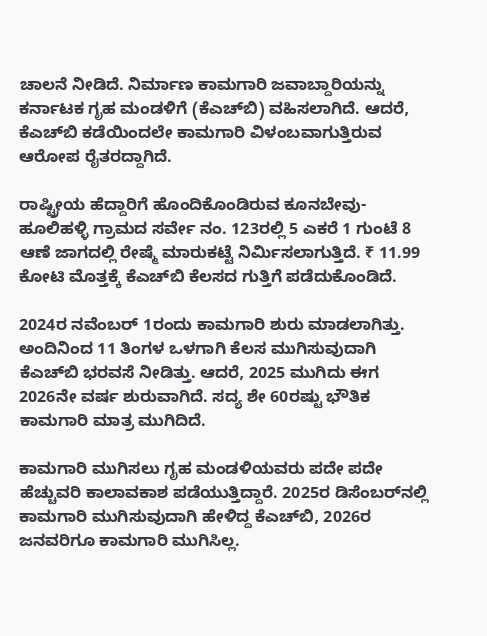ಚಾಲನೆ ನೀಡಿದೆ. ನಿರ್ಮಾಣ ಕಾಮಗಾರಿ ಜವಾಬ್ದಾರಿಯನ್ನು ಕರ್ನಾಟಕ ಗೃಹ ಮಂಡಳಿಗೆ (ಕೆಎಚ್‌ಬಿ) ವಹಿಸಲಾಗಿದೆ. ಆದರೆ, ಕೆಎಚ್‌ಬಿ ಕಡೆಯಿಂದಲೇ ಕಾಮಗಾರಿ ವಿಳಂಬವಾಗುತ್ತಿರುವ ಆರೋಪ ರೈತರದ್ದಾಗಿದೆ.

ರಾಷ್ಟ್ರೀಯ ಹೆದ್ದಾರಿಗೆ ಹೊಂದಿಕೊಂಡಿರುವ ಕೂನಬೇವು- ಹೂಲಿಹಳ್ಳಿ ಗ್ರಾಮದ ಸರ್ವೇ ನಂ. 123ರಲ್ಲಿ 5 ಎಕರೆ 1 ಗುಂಟೆ 8 ಆಣೆ ಜಾಗದಲ್ಲಿ ರೇಷ್ಮೆ ಮಾರುಕಟ್ಟೆ ನಿರ್ಮಿಸಲಾಗುತ್ತಿದೆ. ₹ 11.99 ಕೋಟಿ ಮೊತ್ತಕ್ಕೆ ಕೆಎಚ್‌ಬಿ ಕೆಲಸದ ಗುತ್ತಿಗೆ ಪಡೆದುಕೊಂಡಿದೆ.

2024ರ ನವೆಂಬರ್ 1ರಂದು ಕಾಮಗಾರಿ ಶುರು ಮಾಡಲಾಗಿತ್ತು. ಅಂದಿನಿಂದ 11 ತಿಂಗಳ ಒಳಗಾಗಿ ಕೆಲಸ ಮುಗಿಸುವುದಾಗಿ ಕೆಎಚ್‌ಬಿ ಭರವಸೆ ನೀಡಿತ್ತು. ಆದರೆ, 2025 ಮುಗಿದು ಈಗ 2026ನೇ ವರ್ಷ ಶುರುವಾಗಿದೆ. ಸದ್ಯ ಶೇ 60ರಷ್ಟು ಭೌತಿಕ ಕಾಮಗಾರಿ ಮಾತ್ರ ಮುಗಿದಿದೆ.

ಕಾಮಗಾರಿ ಮುಗಿಸಲು ಗೃಹ ಮಂಡಳಿಯವರು ಪದೇ ಪದೇ ಹೆಚ್ಚುವರಿ ಕಾಲಾವಕಾಶ ಪಡೆಯುತ್ತಿದ್ದಾರೆ. 2025ರ ಡಿಸೆಂಬರ್‌ನಲ್ಲಿ ಕಾಮಗಾರಿ ಮುಗಿಸುವುದಾಗಿ ಹೇಳಿದ್ದ ಕೆಎಚ್‌ಬಿ, 2026ರ ಜನವರಿಗೂ ಕಾಮಗಾರಿ ಮುಗಿಸಿಲ್ಲ.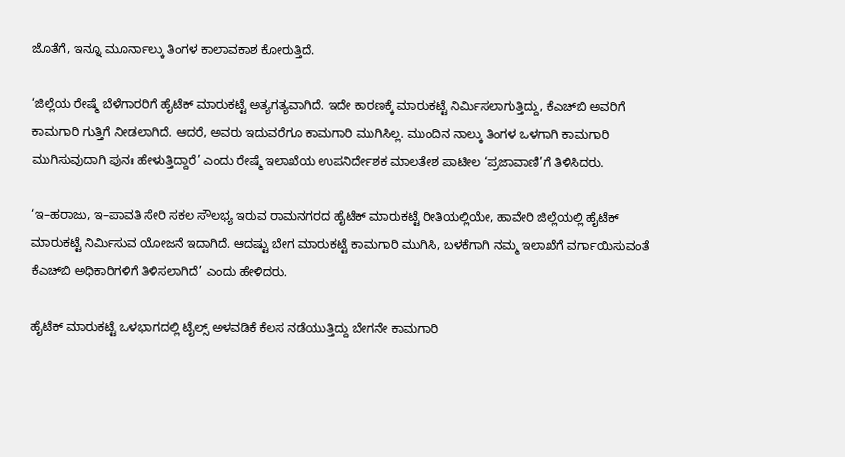ಜೊತೆಗೆ, ಇನ್ನೂ ಮೂರ್ನಾಲ್ಕು ತಿಂಗಳ ಕಾಲಾವಕಾಶ ಕೋರುತ್ತಿದೆ.

‘ಜಿಲ್ಲೆಯ ರೇಷ್ಮೆ ಬೆಳೆಗಾರರಿಗೆ ಹೈಟೆಕ್‌ ಮಾರುಕಟ್ಟೆ ಅತ್ಯಗತ್ಯವಾಗಿದೆ. ಇದೇ ಕಾರಣಕ್ಕೆ ಮಾರುಕಟ್ಟೆ ನಿರ್ಮಿಸಲಾಗುತ್ತಿದ್ದು, ಕೆಎಚ್‌ಬಿ ಅವರಿಗೆ ಕಾಮಗಾರಿ ಗುತ್ತಿಗೆ ನೀಡಲಾಗಿದೆ. ಆದರೆ, ಅವರು ಇದುವರೆಗೂ ಕಾಮಗಾರಿ ಮುಗಿಸಿಲ್ಲ. ಮುಂದಿನ ನಾಲ್ಕು ತಿಂಗಳ ಒಳಗಾಗಿ ಕಾಮಗಾರಿ ಮುಗಿಸುವುದಾಗಿ ಪುನಃ ಹೇಳುತ್ತಿದ್ದಾರೆ’ ಎಂದು ರೇಷ್ಮೆ ಇಲಾಖೆಯ ಉಪನಿರ್ದೇಶಕ ಮಾಲತೇಶ ಪಾಟೀಲ ‘ಪ್ರಜಾವಾಣಿ’ಗೆ ತಿಳಿಸಿದರು.

‘ಇ–ಹರಾಜು, ಇ–ಪಾವತಿ ಸೇರಿ ಸಕಲ ಸೌಲಭ್ಯ ಇರುವ ರಾಮನಗರದ ಹೈಟೆಕ್‌ ಮಾರುಕಟ್ಟೆ ರೀತಿಯಲ್ಲಿಯೇ, ಹಾವೇರಿ ಜಿಲ್ಲೆಯಲ್ಲಿ ಹೈಟೆಕ್ ಮಾರುಕಟ್ಟೆ ನಿರ್ಮಿಸುವ ಯೋಜನೆ ಇದಾಗಿದೆ. ಆದಷ್ಟು ಬೇಗ ಮಾರುಕಟ್ಟೆ ಕಾಮಗಾರಿ ಮುಗಿಸಿ, ಬಳಕೆಗಾಗಿ ನಮ್ಮ ಇಲಾಖೆಗೆ ವರ್ಗಾಯಿಸುವಂತೆ ಕೆಎಚ್‌ಬಿ ಅಧಿಕಾರಿಗಳಿಗೆ ತಿಳಿಸಲಾಗಿದೆ’ ಎಂದು ಹೇಳಿದರು.

ಹೈಟೆಕ್ ಮಾರುಕಟ್ಟೆ ಒಳಭಾಗದಲ್ಲಿ ಟೈಲ್ಸ್‌ ಅಳವಡಿಕೆ ಕೆಲಸ ನಡೆಯುತ್ತಿದ್ದು ಬೇಗನೇ ಕಾಮಗಾರಿ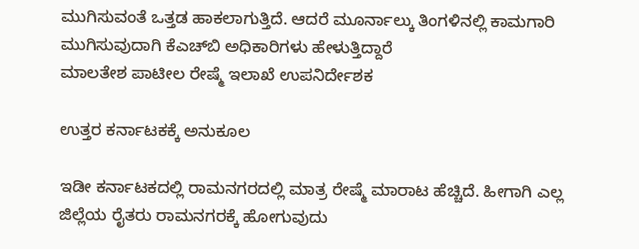ಮುಗಿಸುವಂತೆ ಒತ್ತಡ ಹಾಕಲಾಗುತ್ತಿದೆ. ಆದರೆ ಮೂರ್ನಾಲ್ಕು ತಿಂಗಳಿನಲ್ಲಿ ಕಾಮಗಾರಿ ಮುಗಿಸುವುದಾಗಿ ಕೆಎಚ್‌ಬಿ ಅಧಿಕಾರಿಗಳು ಹೇಳುತ್ತಿದ್ದಾರೆ
ಮಾಲತೇಶ ಪಾಟೀಲ ರೇಷ್ಮೆ ಇಲಾಖೆ ಉಪನಿರ್ದೇಶಕ

ಉತ್ತರ ಕರ್ನಾಟಕಕ್ಕೆ ಅನುಕೂಲ

ಇಡೀ ಕರ್ನಾಟಕದಲ್ಲಿ ರಾಮನಗರದಲ್ಲಿ ಮಾತ್ರ ರೇಷ್ಮೆ ಮಾರಾಟ ಹೆಚ್ಚಿದೆ. ಹೀಗಾಗಿ ಎಲ್ಲ ಜಿಲ್ಲೆಯ ರೈತರು ರಾಮನಗರಕ್ಕೆ ಹೋಗುವುದು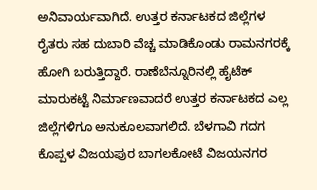ಅನಿವಾರ್ಯವಾಗಿದೆ. ಉತ್ತರ ಕರ್ನಾಟಕದ ಜಿಲ್ಲೆಗಳ ರೈತರು ಸಹ ದುಬಾರಿ ವೆಚ್ಚ ಮಾಡಿಕೊಂಡು ರಾಮನಗರಕ್ಕೆ ಹೋಗಿ ಬರುತ್ತಿದ್ದಾರೆ. ರಾಣೆಬೆನ್ನೂರಿನಲ್ಲಿ ಹೈಟೆಕ್ ಮಾರುಕಟ್ಟೆ ನಿರ್ಮಾಣವಾದರೆ ಉತ್ತರ ಕರ್ನಾಟಕದ ಎಲ್ಲ ಜಿಲ್ಲೆಗಳಿಗೂ ಅನುಕೂಲವಾಗಲಿದೆ. ಬೆಳಗಾವಿ ಗದಗ ಕೊಪ್ಪಳ ವಿಜಯಪುರ ಬಾಗಲಕೋಟೆ ವಿಜಯನಗರ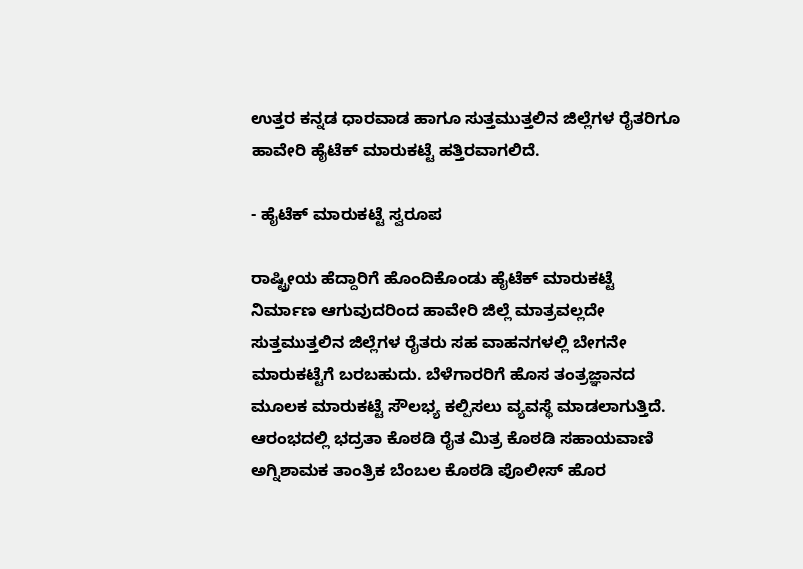ಉತ್ತರ ಕನ್ನಡ ಧಾರವಾಡ ಹಾಗೂ ಸುತ್ತಮುತ್ತಲಿನ ಜಿಲ್ಲೆಗಳ ರೈತರಿಗೂ ಹಾವೇರಿ ಹೈಟೆಕ್ ಮಾರುಕಟ್ಟೆ ಹತ್ತಿರವಾಗಲಿದೆ.

- ಹೈಟೆಕ್‌ ಮಾರುಕಟ್ಟೆ ಸ್ವರೂಪ

ರಾಷ್ಟ್ರೀಯ ಹೆದ್ದಾರಿಗೆ ಹೊಂದಿಕೊಂಡು ಹೈಟೆಕ್ ಮಾರುಕಟ್ಟೆ ನಿರ್ಮಾಣ ಆಗುವುದರಿಂದ ಹಾವೇರಿ ಜಿಲ್ಲೆ ಮಾತ್ರವಲ್ಲದೇ ಸುತ್ತಮುತ್ತಲಿನ ಜಿಲ್ಲೆಗಳ ರೈತರು ಸಹ ವಾಹನಗಳಲ್ಲಿ ಬೇಗನೇ ಮಾರುಕಟ್ಟೆಗೆ ಬರಬಹುದು. ಬೆಳೆಗಾರರಿಗೆ ಹೊಸ ತಂತ್ರಜ್ಞಾನದ ಮೂಲಕ ಮಾರುಕಟ್ಟೆ ಸೌಲಭ್ಯ ಕಲ್ಪಿಸಲು ವ್ಯವಸ್ಥೆ ಮಾಡಲಾಗುತ್ತಿದೆ. ಆರಂಭದಲ್ಲಿ ಭದ್ರತಾ ಕೊಠಡಿ ರೈತ ಮಿತ್ರ ಕೊಠಡಿ ಸಹಾಯವಾಣಿ ಅಗ್ನಿಶಾಮಕ ತಾಂತ್ರಿಕ ಬೆಂಬಲ ಕೊಠಡಿ ಪೊಲೀಸ್‌ ಹೊರ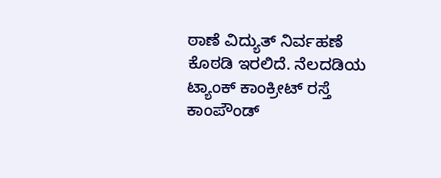ಠಾಣೆ ವಿದ್ಯುತ್‌ ನಿರ್ವಹಣೆ ಕೊಠಡಿ ಇರಲಿದೆ. ನೆಲದಡಿಯ ಟ್ಯಾಂಕ್‌ ಕಾಂಕ್ರೀಟ್‌ ರಸ್ತೆ ಕಾಂಪೌಂಡ್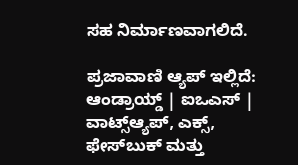ಸಹ ನಿರ್ಮಾಣವಾಗಲಿದೆ.

ಪ್ರಜಾವಾಣಿ ಆ್ಯಪ್ ಇಲ್ಲಿದೆ: ಆಂಡ್ರಾಯ್ಡ್ | ಐಒಎಸ್ | ವಾಟ್ಸ್ಆ್ಯಪ್, ಎಕ್ಸ್, ಫೇಸ್‌ಬುಕ್ ಮತ್ತು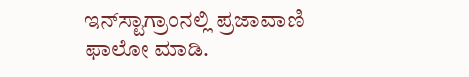ಇನ್‌ಸ್ಟಾಗ್ರಾಂನಲ್ಲಿ ಪ್ರಜಾವಾಣಿ ಫಾಲೋ ಮಾಡಿ.